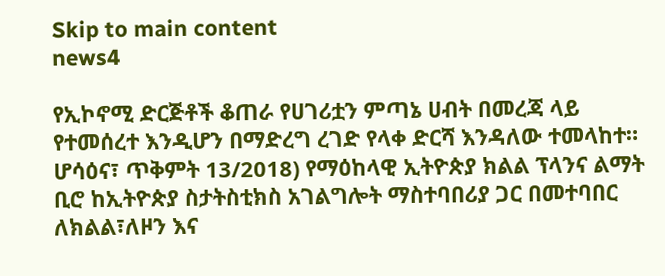Skip to main content
news4

የኢኮኖሚ ድርጅቶች ቆጠራ የሀገሪቷን ምጣኔ ሀብት በመረጃ ላይ የተመሰረተ እንዲሆን በማድረግ ረገድ የላቀ ድርሻ እንዳለው ተመላከተ። ሆሳዕና፣ ጥቅምት 13/2018) የማዕከላዊ ኢትዮጵያ ክልል ፕላንና ልማት ቢሮ ከኢትዮጵያ ስታትስቲክስ አገልግሎት ማስተባበሪያ ጋር በመተባበር ለክልል፣ለዞን እና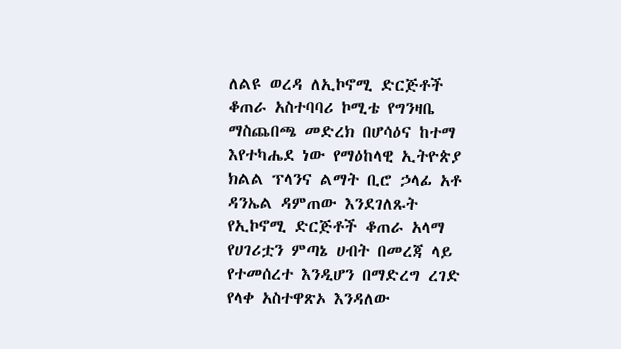ለልዩ ወረዳ ለኢኮኖሚ ድርጅቶች ቆጠራ አስተባባሪ ኮሚቴ የግንዛቤ ማስጨበጫ መድረክ በሆሳዕና ከተማ እየተካሔደ ነው የማዕከላዊ ኢትዮጵያ ክልል ፕላንና ልማት ቢሮ ኃላፊ አቶ ዳንኤል ዳምጠው እንደገለጹት የኢኮኖሚ ድርጅቶች ቆጠራ አላማ የሀገሪቷን ምጣኔ ሀብት በመረጃ ላይ የተመሰረተ እንዲሆን በማድረግ ረገድ የላቀ አስተዋጽኦ እንዳለው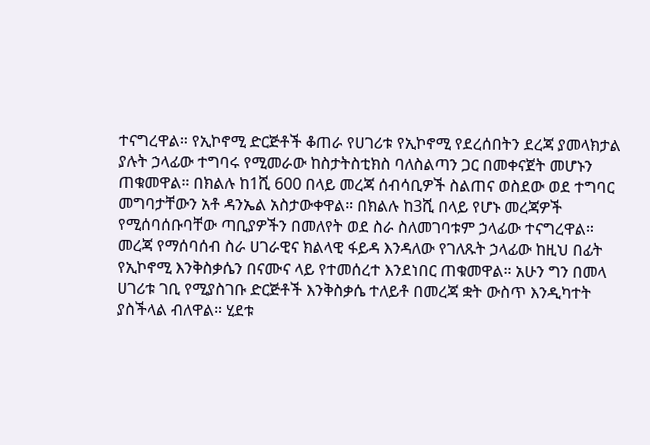ተናግረዋል። የኢኮኖሚ ድርጅቶች ቆጠራ የሀገሪቱ የኢኮኖሚ የደረሰበትን ደረጃ ያመላክታል ያሉት ኃላፊው ተግባሩ የሚመራው ከስታትስቲክስ ባለስልጣን ጋር በመቀናጀት መሆኑን ጠቁመዋል። በክልሉ ከ1ሺ 600 በላይ መረጃ ሰብሳቢዎች ስልጠና ወስደው ወደ ተግባር መግባታቸውን አቶ ዳንኤል አስታውቀዋል። በክልሉ ከ3ሺ በላይ የሆኑ መረጃዎች የሚሰባሰቡባቸው ጣቢያዎችን በመለየት ወደ ስራ ስለመገባቱም ኃላፊው ተናግረዋል። መረጃ የማሰባሰብ ስራ ሀገራዊና ክልላዊ ፋይዳ እንዳለው የገለጹት ኃላፊው ከዚህ በፊት የኢኮኖሚ እንቅስቃሴን በናሙና ላይ የተመሰረተ እንደነበር ጠቁመዋል። አሁን ግን በመላ ሀገሪቱ ገቢ የሚያስገቡ ድርጅቶች እንቅስቃሴ ተለይቶ በመረጃ ቋት ውስጥ እንዲካተት ያስችላል ብለዋል። ሂደቱ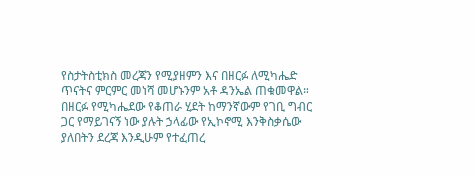የስታትስቲክስ መረጃን የሚያዘምን እና በዘርፉ ለሚካሔድ ጥናትና ምርምር መነሻ መሆኑንም አቶ ዳንኤል ጠቁመዋል። በዘርፉ የሚካሔደው የቆጠራ ሂደት ከማንኛውም የገቢ ግብር ጋር የማይገናኝ ነው ያሉት ኃላፊው የኢኮኖሚ እንቅስቃሴው ያለበትን ደረጃ እንዲሁም የተፈጠረ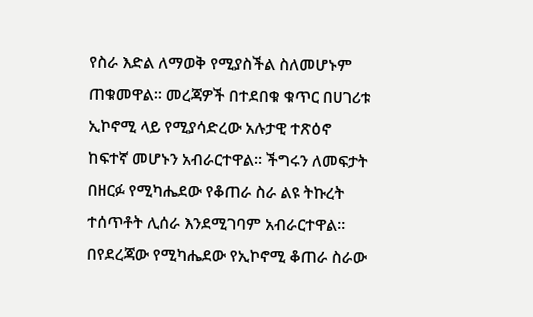የስራ እድል ለማወቅ የሚያስችል ስለመሆኑም ጠቁመዋል። መረጃዎች በተደበቁ ቁጥር በሀገሪቱ ኢኮኖሚ ላይ የሚያሳድረው አሉታዊ ተጽዕኖ ከፍተኛ መሆኑን አብራርተዋል። ችግሩን ለመፍታት በዘርፉ የሚካሔደው የቆጠራ ስራ ልዩ ትኩረት ተሰጥቶት ሊሰራ እንደሚገባም አብራርተዋል። በየደረጃው የሚካሔደው የኢኮኖሚ ቆጠራ ስራው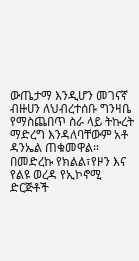ውጤታማ እንዲሆን መገናኛ ብዙሀን ለህብረተሰቡ ግንዛቤ የማስጨበጥ ስራ ላይ ትኩረት ማድረግ እንዳለባቸውም አቶ ዳንኤል ጠቁመዋል። በመድረኩ የክልል፣የዞን እና የልዩ ወረዳ የኢኮኖሚ ድርጅቶች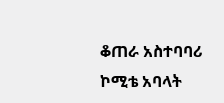ቆጠራ አስተባባሪ ኮሚቴ አባላት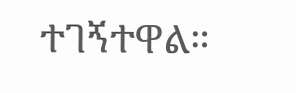ተገኝተዋል።